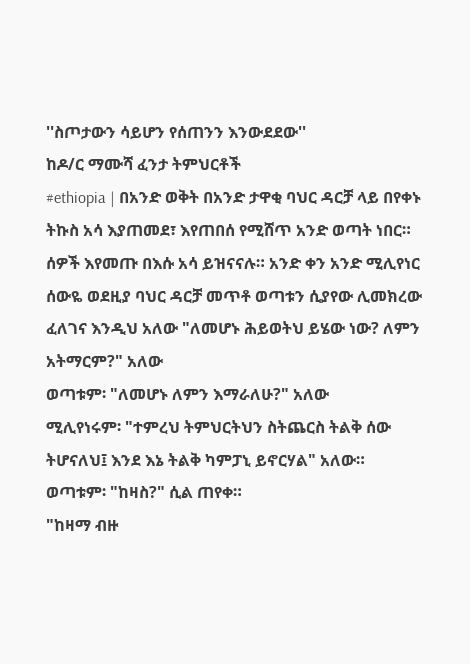''ስጦታውን ሳይሆን የሰጠንን እንውደደው''
ከዶ/ር ማሙሻ ፈንታ ትምህርቶች
#ethiopia | በአንድ ወቅት በአንድ ታዋቂ ባህር ዳርቻ ላይ በየቀኑ ትኩስ አሳ እያጠመደ፣ እየጠበሰ የሚሸጥ አንድ ወጣት ነበር።
ሰዎች እየመጡ በእሱ አሳ ይዝናናሉ። አንድ ቀን አንድ ሚሊየነር ሰውዬ ወደዚያ ባህር ዳርቻ መጥቶ ወጣቱን ሲያየው ሊመክረው ፈለገና እንዲህ አለው "ለመሆኑ ሕይወትህ ይሄው ነው? ለምን አትማርም?" አለው
ወጣቱም፡ "ለመሆኑ ለምን እማራለሁ?" አለው
ሚሊየነሩም፡ "ተምረህ ትምህርትህን ስትጨርስ ትልቅ ሰው ትሆናለህ፤ እንደ እኔ ትልቅ ካምፓኒ ይኖርሃል" አለው።
ወጣቱም፡ "ከዛስ?" ሲል ጠየቀ።
"ከዛማ ብዙ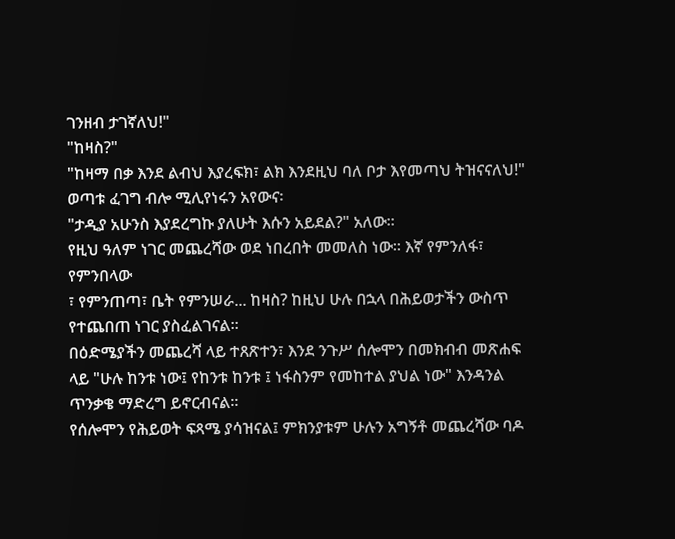ገንዘብ ታገኛለህ!"
"ከዛስ?"
"ከዛማ በቃ እንደ ልብህ እያረፍክ፣ ልክ እንደዚህ ባለ ቦታ እየመጣህ ትዝናናለህ!"
ወጣቱ ፈገግ ብሎ ሚሊየነሩን አየውና፡
"ታዲያ አሁንስ እያደረግኩ ያለሁት እሱን አይደል?" አለው።
የዚህ ዓለም ነገር መጨረሻው ወደ ነበረበት መመለስ ነው። እኛ የምንለፋ፣ የምንበላው
፣ የምንጠጣ፣ ቤት የምንሠራ... ከዛስ? ከዚህ ሁሉ በኋላ በሕይወታችን ውስጥ የተጨበጠ ነገር ያስፈልገናል።
በዕድሜያችን መጨረሻ ላይ ተጸጽተን፣ እንደ ንጉሥ ሰሎሞን በመክብብ መጽሐፍ ላይ "ሁሉ ከንቱ ነው፤ የከንቱ ከንቱ ፤ ነፋስንም የመከተል ያህል ነው" እንዳንል ጥንቃቄ ማድረግ ይኖርብናል።
የሰሎሞን የሕይወት ፍጻሜ ያሳዝናል፤ ምክንያቱም ሁሉን አግኝቶ መጨረሻው ባዶ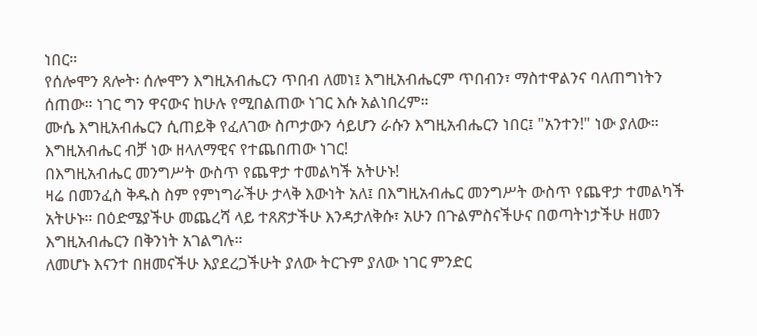ነበር።
የሰሎሞን ጸሎት፡ ሰሎሞን እግዚአብሔርን ጥበብ ለመነ፤ እግዚአብሔርም ጥበብን፣ ማስተዋልንና ባለጠግነትን ሰጠው። ነገር ግን ዋናውና ከሁሉ የሚበልጠው ነገር እሱ አልነበረም።
ሙሴ እግዚአብሔርን ሲጠይቅ የፈለገው ስጦታውን ሳይሆን ራሱን እግዚአብሔርን ነበር፤ "አንተን!" ነው ያለው። እግዚአብሔር ብቻ ነው ዘላለማዊና የተጨበጠው ነገር!
በእግዚአብሔር መንግሥት ውስጥ የጨዋታ ተመልካች አትሁኑ!
ዛሬ በመንፈስ ቅዱስ ስም የምነግራችሁ ታላቅ እውነት አለ፤ በእግዚአብሔር መንግሥት ውስጥ የጨዋታ ተመልካች አትሁኑ። በዕድሜያችሁ መጨረሻ ላይ ተጸጽታችሁ እንዳታለቅሱ፣ አሁን በጉልምስናችሁና በወጣትነታችሁ ዘመን እግዚአብሔርን በቅንነት አገልግሉ።
ለመሆኑ እናንተ በዘመናችሁ እያደረጋችሁት ያለው ትርጉም ያለው ነገር ምንድር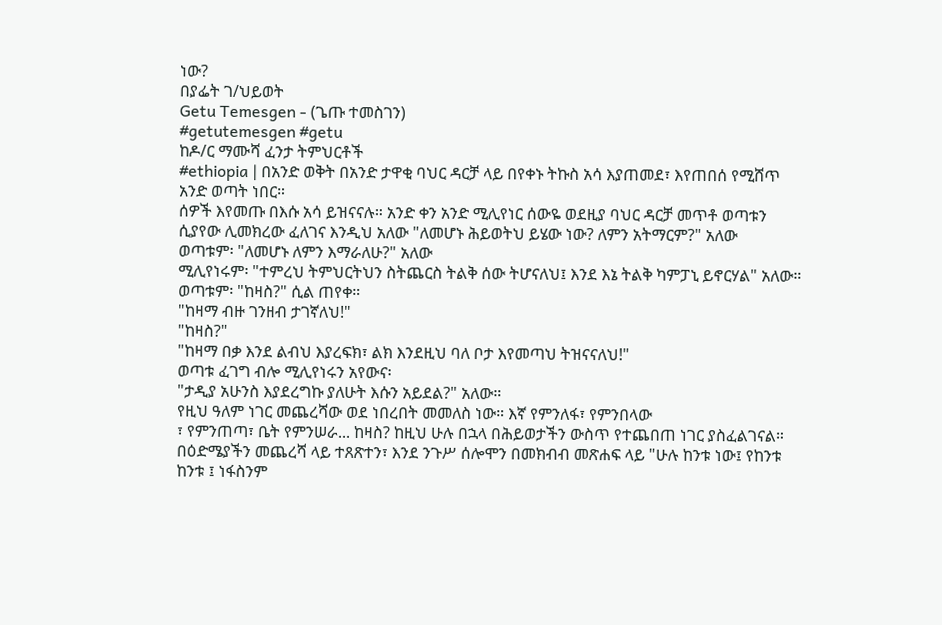ነው?
በያፌት ገ/ህይወት
Getu Temesgen - (ጌጡ ተመስገን)
#getutemesgen #getu
ከዶ/ር ማሙሻ ፈንታ ትምህርቶች
#ethiopia | በአንድ ወቅት በአንድ ታዋቂ ባህር ዳርቻ ላይ በየቀኑ ትኩስ አሳ እያጠመደ፣ እየጠበሰ የሚሸጥ አንድ ወጣት ነበር።
ሰዎች እየመጡ በእሱ አሳ ይዝናናሉ። አንድ ቀን አንድ ሚሊየነር ሰውዬ ወደዚያ ባህር ዳርቻ መጥቶ ወጣቱን ሲያየው ሊመክረው ፈለገና እንዲህ አለው "ለመሆኑ ሕይወትህ ይሄው ነው? ለምን አትማርም?" አለው
ወጣቱም፡ "ለመሆኑ ለምን እማራለሁ?" አለው
ሚሊየነሩም፡ "ተምረህ ትምህርትህን ስትጨርስ ትልቅ ሰው ትሆናለህ፤ እንደ እኔ ትልቅ ካምፓኒ ይኖርሃል" አለው።
ወጣቱም፡ "ከዛስ?" ሲል ጠየቀ።
"ከዛማ ብዙ ገንዘብ ታገኛለህ!"
"ከዛስ?"
"ከዛማ በቃ እንደ ልብህ እያረፍክ፣ ልክ እንደዚህ ባለ ቦታ እየመጣህ ትዝናናለህ!"
ወጣቱ ፈገግ ብሎ ሚሊየነሩን አየውና፡
"ታዲያ አሁንስ እያደረግኩ ያለሁት እሱን አይደል?" አለው።
የዚህ ዓለም ነገር መጨረሻው ወደ ነበረበት መመለስ ነው። እኛ የምንለፋ፣ የምንበላው
፣ የምንጠጣ፣ ቤት የምንሠራ... ከዛስ? ከዚህ ሁሉ በኋላ በሕይወታችን ውስጥ የተጨበጠ ነገር ያስፈልገናል።
በዕድሜያችን መጨረሻ ላይ ተጸጽተን፣ እንደ ንጉሥ ሰሎሞን በመክብብ መጽሐፍ ላይ "ሁሉ ከንቱ ነው፤ የከንቱ ከንቱ ፤ ነፋስንም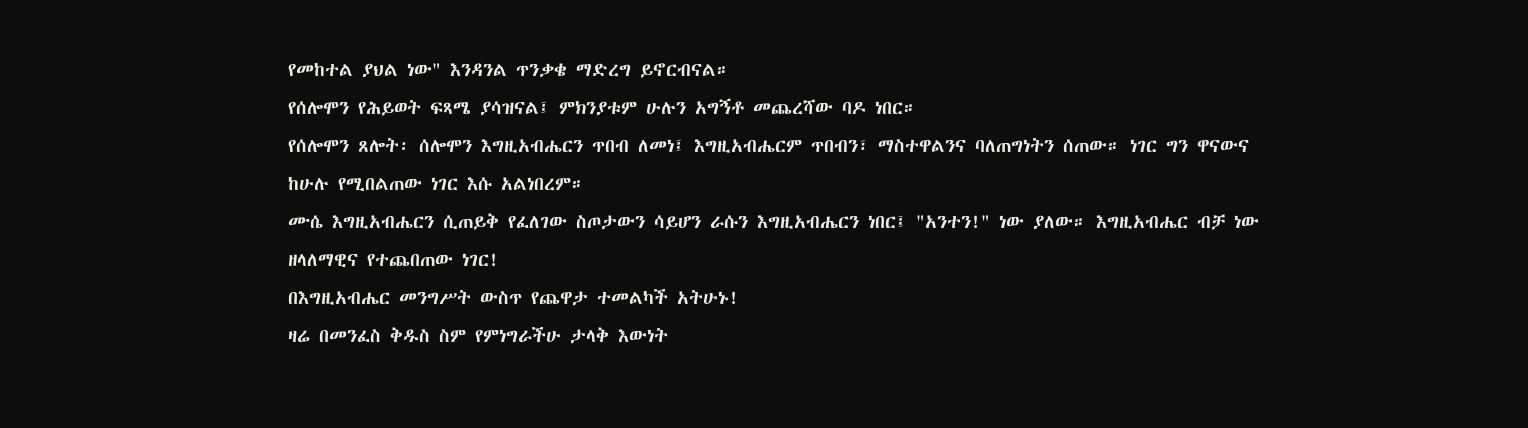የመከተል ያህል ነው" እንዳንል ጥንቃቄ ማድረግ ይኖርብናል።
የሰሎሞን የሕይወት ፍጻሜ ያሳዝናል፤ ምክንያቱም ሁሉን አግኝቶ መጨረሻው ባዶ ነበር።
የሰሎሞን ጸሎት፡ ሰሎሞን እግዚአብሔርን ጥበብ ለመነ፤ እግዚአብሔርም ጥበብን፣ ማስተዋልንና ባለጠግነትን ሰጠው። ነገር ግን ዋናውና ከሁሉ የሚበልጠው ነገር እሱ አልነበረም።
ሙሴ እግዚአብሔርን ሲጠይቅ የፈለገው ስጦታውን ሳይሆን ራሱን እግዚአብሔርን ነበር፤ "አንተን!" ነው ያለው። እግዚአብሔር ብቻ ነው ዘላለማዊና የተጨበጠው ነገር!
በእግዚአብሔር መንግሥት ውስጥ የጨዋታ ተመልካች አትሁኑ!
ዛሬ በመንፈስ ቅዱስ ስም የምነግራችሁ ታላቅ እውነት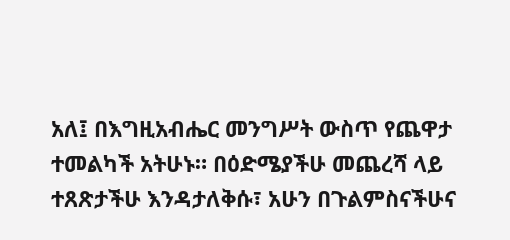አለ፤ በእግዚአብሔር መንግሥት ውስጥ የጨዋታ ተመልካች አትሁኑ። በዕድሜያችሁ መጨረሻ ላይ ተጸጽታችሁ እንዳታለቅሱ፣ አሁን በጉልምስናችሁና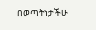በወጣትነታችሁ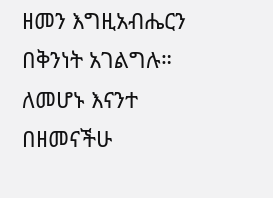ዘመን እግዚአብሔርን በቅንነት አገልግሉ።
ለመሆኑ እናንተ በዘመናችሁ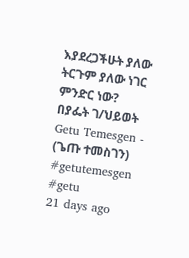እያደረጋችሁት ያለው ትርጉም ያለው ነገር ምንድር ነው?
በያፌት ገ/ህይወት
Getu Temesgen - (ጌጡ ተመስገን)
#getutemesgen #getu
21 days ago